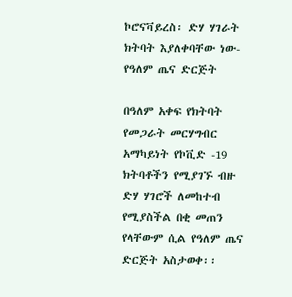ኮሮናቫይረስ፡ ድሃ ሃገራት ክትባት እያለቀባቸው ነው- የዓለም ጤና ድርጅት

በዓለም አቀፍ የክትባት የመጋራት መርሃግብር አማካይነት የኮቪድ -19 ክትባቶችን የሚያገኙ ብዙ ድሃ ሃገሮች ለመከተብ የሚያስችል በቂ መጠን የላቸውም ሲል የዓለም ጤና ድርጅት አስታወቀ፡፡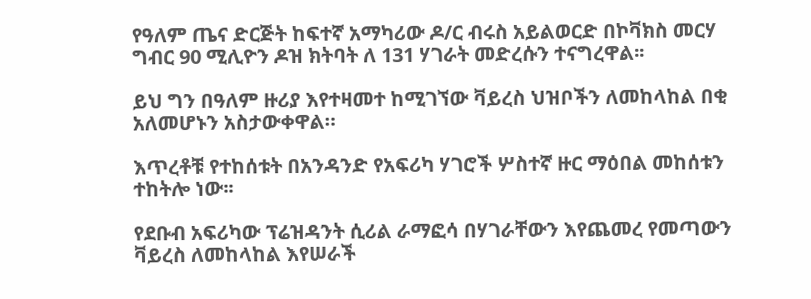የዓለም ጤና ድርጅት ከፍተኛ አማካሪው ዶ/ር ብሩስ አይልወርድ በኮቫክስ መርሃ ግብር 90 ሚሊዮን ዶዝ ክትባት ለ 131 ሃገራት መድረሱን ተናግረዋል፡፡

ይህ ግን በዓለም ዙሪያ እየተዛመተ ከሚገኘው ቫይረስ ህዝቦችን ለመከላከል በቂ አለመሆኑን አስታውቀዋል።

እጥረቶቹ የተከሰቱት በአንዳንድ የአፍሪካ ሃገሮች ሦስተኛ ዙር ማዕበል መከሰቱን ተከትሎ ነው፡፡

የደቡብ አፍሪካው ፕሬዝዳንት ሲሪል ራማፎሳ በሃገራቸውን እየጨመረ የመጣውን ቫይረስ ለመከላከል እየሠራች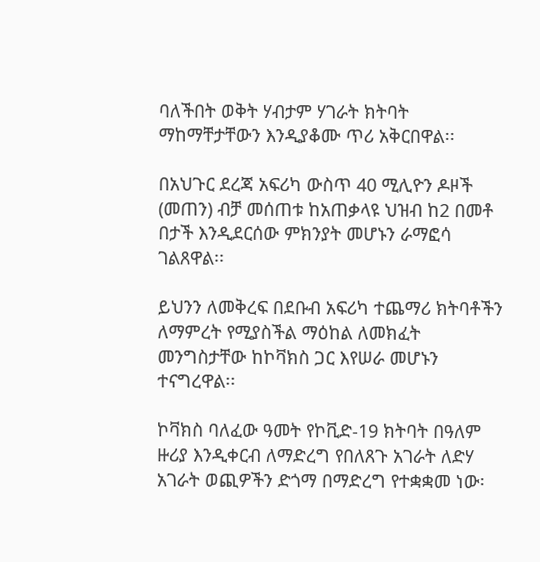ባለችበት ወቅት ሃብታም ሃገራት ክትባት ማከማቸታቸውን እንዲያቆሙ ጥሪ አቅርበዋል፡፡

በአህጉር ደረጃ አፍሪካ ውስጥ 40 ሚሊዮን ዶዞች (መጠን) ብቻ መሰጠቱ ከአጠቃላዩ ህዝብ ከ2 በመቶ በታች እንዲደርሰው ምክንያት መሆኑን ራማፎሳ ገልጸዋል፡፡

ይህንን ለመቅረፍ በደቡብ አፍሪካ ተጨማሪ ክትባቶችን ለማምረት የሚያስችል ማዕከል ለመክፈት መንግስታቸው ከኮቫክስ ጋር እየሠራ መሆኑን ተናግረዋል፡፡

ኮቫክስ ባለፈው ዓመት የኮቪድ-19 ክትባት በዓለም ዙሪያ እንዲቀርብ ለማድረግ የበለጸጉ አገራት ለድሃ አገራት ወጪዎችን ድጎማ በማድረግ የተቋቋመ ነው፡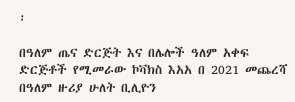፡

በዓለም ጤና ድርጅት እና በሌሎች ዓለም አቀፍ ድርጅቶች የሚመራው ኮቫክስ እአአ በ 2021 መጨረሻ በዓለም ዙሪያ ሁለት ቢሊዮን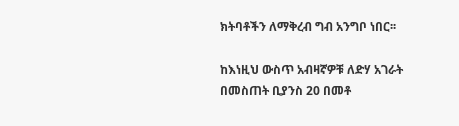ክትባቶችን ለማቅረብ ግብ አንግቦ ነበር፡፡

ከእነዚህ ውስጥ አብዛኛዎቹ ለድሃ አገራት በመስጠት ቢያንስ 20 በመቶ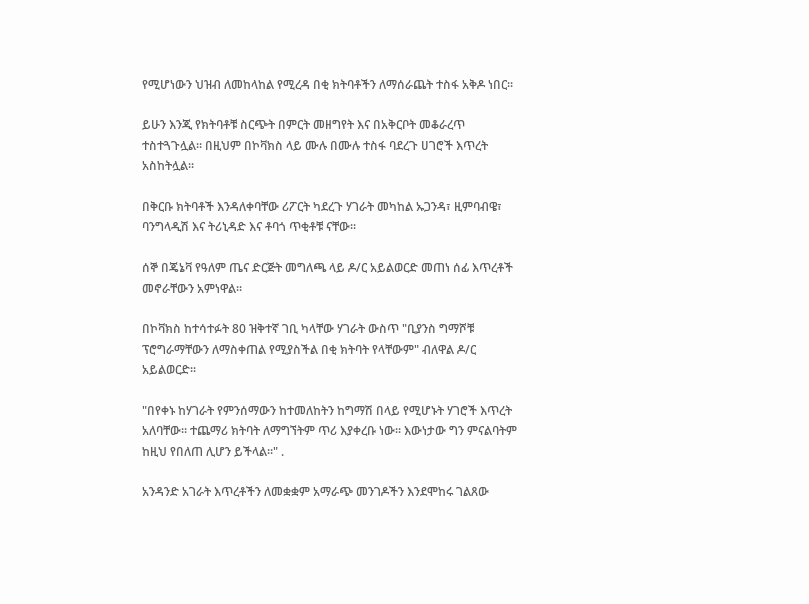የሚሆነውን ህዝብ ለመከላከል የሚረዳ በቂ ክትባቶችን ለማሰራጨት ተስፋ አቅዶ ነበር፡፡

ይሁን እንጂ የክትባቶቹ ስርጭት በምርት መዘግየት እና በአቅርቦት መቆራረጥ ተስተጓጉሏል። በዚህም በኮቫክስ ላይ ሙሉ በሙሉ ተስፋ ባደረጉ ሀገሮች እጥረት አስከትሏል፡፡

በቅርቡ ክትባቶች እንዳለቀባቸው ሪፖርት ካደረጉ ሃገራት መካከል ኡጋንዳ፣ ዚምባብዌ፣ ባንግላዲሽ እና ትሪኒዳድ እና ቶባጎ ጥቂቶቹ ናቸው፡፡

ሰኞ በጄኔቫ የዓለም ጤና ድርጅት መግለጫ ላይ ዶ/ር አይልወርድ መጠነ ሰፊ እጥረቶች መኖራቸውን አምነዋል፡፡

በኮቫክስ ከተሳተፉት 80 ዝቅተኛ ገቢ ካላቸው ሃገራት ውስጥ "ቢያንስ ግማሾቹ ፕሮግራማቸውን ለማስቀጠል የሚያስችል በቂ ክትባት የላቸውም" ብለዋል ዶ/ር አይልወርድ፡፡

"በየቀኑ ከሃገራት የምንሰማውን ከተመለከትን ከግማሽ በላይ የሚሆኑት ሃገሮች እጥረት አለባቸው። ተጨማሪ ክትባት ለማግኘትም ጥሪ እያቀረቡ ነው፡፡ እውነታው ግን ምናልባትም ከዚህ የበለጠ ሊሆን ይችላል፡፡" .

አንዳንድ አገራት እጥረቶችን ለመቋቋም አማራጭ መንገዶችን እንደሞከሩ ገልጸው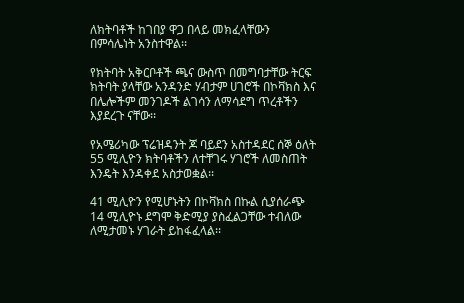ለክትባቶች ከገበያ ዋጋ በላይ መክፈላቸውን በምሳሌነት አንስተዋል፡፡

የክትባት አቅርቦቶች ጫና ውስጥ በመግባታቸው ትርፍ ክትባት ያላቸው አንዳንድ ሃብታም ሀገሮች በኮቫክስ እና በሌሎችም መንገዶች ልገሳን ለማሳደግ ጥረቶችን እያደረጉ ናቸው፡፡

የአሜሪካው ፕሬዝዳንት ጆ ባይደን አስተዳደር ሰኞ ዕለት 55 ሚሊዮን ክትባቶችን ለተቸገሩ ሃገሮች ለመስጠት እንዴት እንዳቀደ አስታወቋል፡፡

41 ሚሊዮን የሚሆኑትን በኮቫክስ በኩል ሲያሰራጭ 14 ሚሊዮኑ ደግሞ ቅድሚያ ያስፈልጋቸው ተብለው ለሚታመኑ ሃገራት ይከፋፈላል፡፡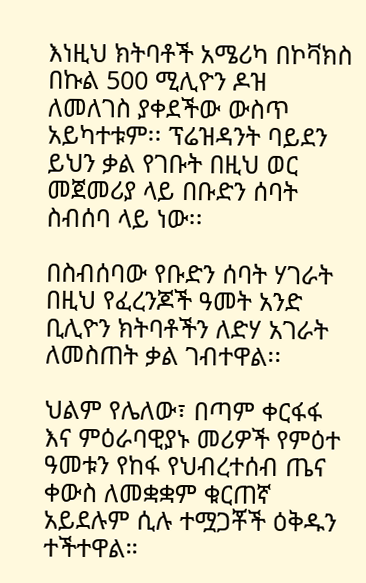እነዚህ ክትባቶች አሜሪካ በኮቫክስ በኩል 500 ሚሊዮን ዶዝ ለመለገስ ያቀደችው ውስጥ አይካተቱም፡፡ ፕሬዝዳንት ባይደን ይህን ቃል የገቡት በዚህ ወር መጀመሪያ ላይ በቡድን ሰባት ስብሰባ ላይ ነው፡፡

በስብሰባው የቡድን ሰባት ሃገራት በዚህ የፈረንጆች ዓመት አንድ ቢሊዮን ክትባቶችን ለድሃ አገራት ለመስጠት ቃል ገብተዋል፡፡

ህልም የሌለው፣ በጣም ቀርፋፋ እና ምዕራባዊያኑ መሪዎች የምዕተ ዓመቱን የከፋ የህብረተሰብ ጤና ቀውስ ለመቋቋም ቁርጠኛ አይደሉም ሲሉ ተሟጋቾች ዕቅዱን ተችተዋል።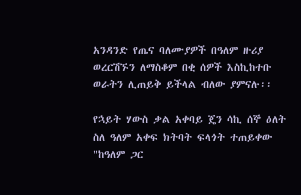አንዳንድ የጤና ባለሙያዎች በዓለም ዙሪያ ወረርሽኙን ለማስቆም በቂ ሰዎች እስኪከተቡ ወራትን ሊጠይቅ ይችላል ብለው ያምናሉ፡፡

የኋይት ሃውስ ቃል አቀባይ ጄን ሳኪ ሰኞ ዕለት ስለ ዓለም አቀፍ ክትባት ፍላጎት ተጠይቀው "ከዓለም ጋር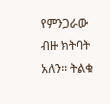የምንጋራው ብዙ ክትባት አለን። ትልቁ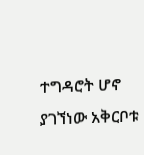ተግዳሮት ሆኖ ያገኘነው አቅርቦቱ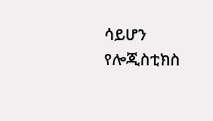ሳይሆን የሎጂስቲክስ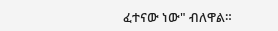ፈተናው ነው" ብለዋል።